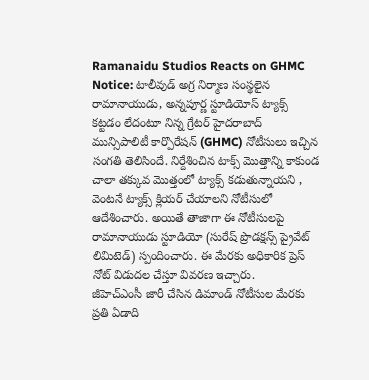Ramanaidu Studios Reacts on GHMC Notice: టాలీవుడ్ అగ్ర నిర్మాణ సంస్థలైన రామానాయుడు, అన్నపూర్ణ స్టూడియోస్ ట్యాక్స్ కట్టడం లేదంటూ నిన్న గ్రేటర్ హైదరాబాద్ మున్సిపాలిటీ కార్పొరేషన్ (GHMC) నోటీసులు ఇచ్చిన సంగతి తెలిసిందే. నిర్దేశించిన టాక్స్ మొత్తాన్ని కాకుండ చాలా తక్కువ మొత్తంలో ట్యాక్స్ కడుతున్నాయని , వెంటనే ట్యాక్స్ క్లియర్ చేయాలని నోటీసులో ఆదేశించారు. అయితే తాజాగా ఈ నోటీసులపై రామానాయుడు స్టూడియో (సురేష్ ప్రొడక్షన్స్ ప్రైవేట్ లిమిటెడ్) స్పందించారు. ఈ మేరకు అధికారిక ప్రెస్ నోట్ విడుదల చేస్తూ వివరణ ఇచ్చారు.
జీహెచ్ఎంసీ జారీ చేసిన డిమాండ్ నోటీసుల మేరకు ప్రతి ఏడాది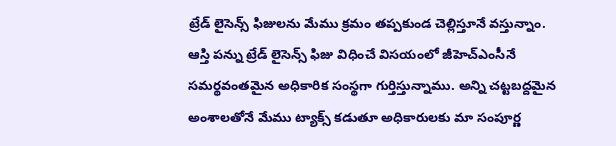ట్రేడ్ లైసెన్స్ ఫిజులను మేము క్రమం తప్పకుండ చెల్లిస్తూనే వస్తున్నాం. ఆస్తి పన్ను ట్రేడ్ లైసెన్స్ ఫిజు విధించే విసయంలో జీహెచ్ఎంసీనే సమర్థవంతమైన అధికారిక సంస్థగా గుర్తిస్తున్నాము. అన్ని చట్టబద్దమైన అంశాలతోనే మేము ట్యాక్స్ కడుతూ అధికారులకు మా సంపూర్ణ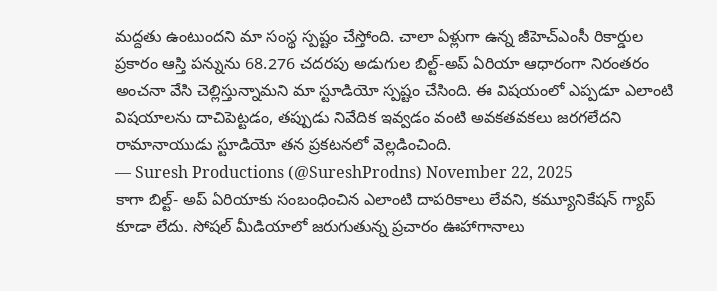మద్దతు ఉంటుందని మా సంస్థ స్పష్టం చేస్తోంది. చాలా ఏళ్లుగా ఉన్న జీహెచ్ఎంసీ రికార్డుల ప్రకారం ఆస్తి పన్నును 68.276 చదరపు అడుగుల బిల్ట్-అప్ ఏరియా ఆధారంగా నిరంతరం అంచనా వేసి చెల్లిస్తున్నామని మా స్టూడియో స్పష్టం చేసింది. ఈ విషయంలో ఎప్పడూ ఎలాంటి విషయాలను దాచిపెట్టడం, తప్పుడు నివేదిక ఇవ్వడం వంటి అవకతవకలు జరగలేదని రామానాయుడు స్టూడియో తన ప్రకటనలో వెల్లడించింది.
— Suresh Productions (@SureshProdns) November 22, 2025
కాగా బిల్ట్- అప్ ఏరియాకు సంబంధించిన ఎలాంటి దాపరికాలు లేవని, కమ్యూనికేషన్ గ్యాప్ కూడా లేదు. సోషల్ మీడియాలో జరుగుతున్న ప్రచారం ఊహాగానాలు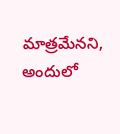మాత్రమేనని, అందులో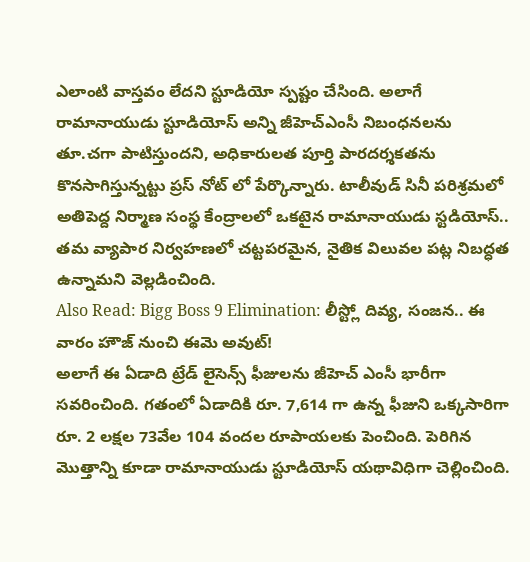ఎలాంటి వాస్తవం లేదని స్టూడియో స్పష్టం చేసింది. అలాగే రామానాయుడు స్టూడియోస్ అన్ని జీహెచ్ఎంసీ నిబంధనలను తూ.చగా పాటిస్తుందని, అధికారులత పూర్తి పారదర్శకతను కొనసాగిస్తున్నట్టు ప్రస్ నోట్ లో పేర్కొన్నారు. టాలీవుడ్ సినీ పరిశ్రమలో అతిపెద్ద నిర్మాణ సంస్థ కేంద్రాలలో ఒకటైన రామానాయుడు స్టడియోస్.. తమ వ్యాపార నిర్వహణలో చట్టపరమైన, నైతిక విలువల పట్ల నిబద్ధత ఉన్నామని వెల్లడించింది.
Also Read: Bigg Boss 9 Elimination: లీస్ట్లో దివ్య, సంజన.. ఈ వారం హౌజ్ నుంచి ఈమె అవుట్!
అలాగే ఈ ఏడాది ట్రేడ్ లైసెన్స్ ఫీజులను జీహెచ్ ఎంసీ భారీగా సవరించింది. గతంలో ఏడాదికి రూ. 7,614 గా ఉన్న ఫీజుని ఒక్కసారిగా రూ. 2 లక్షల 73వేల 104 వందల రూపాయలకు పెంచింది. పెరిగిన మొత్తాన్ని కూడా రామానాయుడు స్టూడియోస్ యథావిధిగా చెల్లించింది.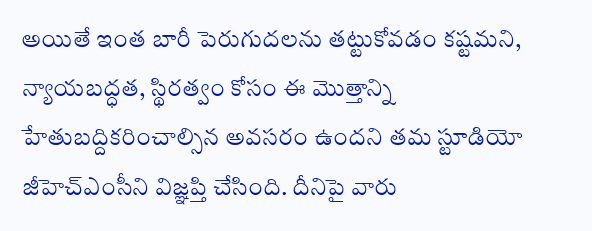అయితే ఇంత బారీ పెరుగుదలను తట్టుకోవడం కష్టమని, న్యాయబద్ధత, స్థిరత్వం కోసం ఈ మొత్తాన్ని హేతుబద్దికరించాల్సిన అవసరం ఉందని తమ స్టూడియో జీహెచ్ఎంసీని విజ్ఞప్తి చేసింది. దీనిపై వారు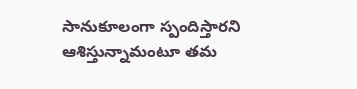సానుకూలంగా స్పందిస్తారని ఆశిస్తున్నామంటూ తమ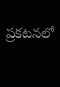ప్రకటనలో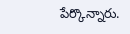పేర్కొన్నారు.